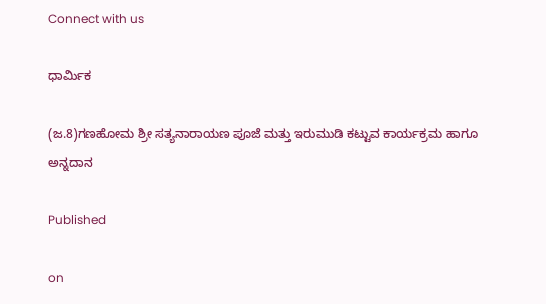Connect with us

ಧಾರ್ಮಿಕ

(ಜ.8)ಗಣಹೋಮ ಶ್ರೀ ಸತ್ಯನಾರಾಯಣ ಪೂಜೆ ಮತ್ತು ಇರುಮುಡಿ ಕಟ್ಟುವ ಕಾರ್ಯಕ್ರಮ ಹಾಗೂ ಅನ್ನದಾನ

Published

on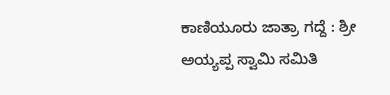ಕಾಣಿಯೂರು ಜಾತ್ರಾ ಗದ್ದೆ : ಶ್ರೀ ಅಯ್ಯಪ್ಪ ಸ್ವಾಮಿ ಸಮಿತಿ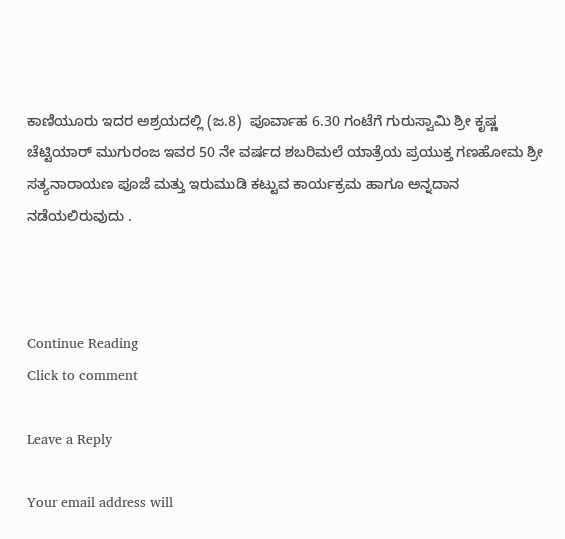ಕಾಣಿಯೂರು ಇದರ ಅಶ್ರಯದಲ್ಲಿ (ಜ.8)  ಪೂರ್ವಾಹ 6.30 ಗಂಟೆಗೆ ಗುರುಸ್ವಾಮಿ ಶ್ರೀ ಕೃಷ್ಣ ಚೆಟ್ಟಿಯಾರ್‌ ಮುಗುರಂಜ ಇವರ 50 ನೇ ವರ್ಷದ ಶಬರಿಮಲೆ ಯಾತ್ರೆಯ ಪ್ರಯುಕ್ತ ಗಣಹೋಮ ಶ್ರೀ ಸತ್ಯನಾರಾಯಣ ಪೂಜೆ ಮತ್ತು ಇರುಮುಡಿ ಕಟ್ಟುವ ಕಾರ್ಯಕ್ರಮ ಹಾಗೂ ಅನ್ನದಾನ  ನಡೆಯಲಿರುವುದು .



Continue Reading
Click to comment

Leave a Reply

Your email address will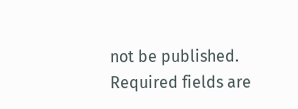not be published. Required fields are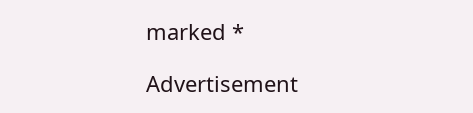marked *

Advertisement